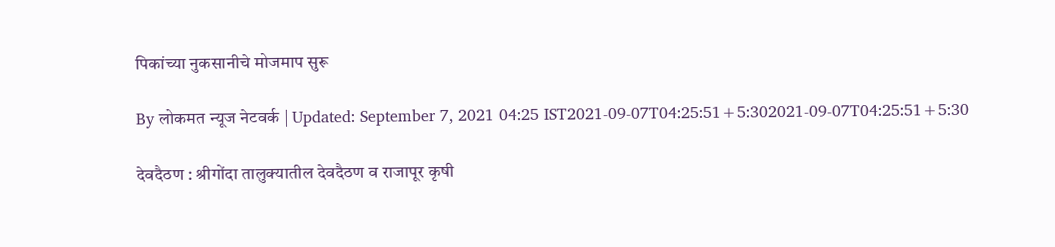पिकांच्या नुकसानीचे मोजमाप सुरू

By लोकमत न्यूज नेटवर्क | Updated: September 7, 2021 04:25 IST2021-09-07T04:25:51+5:302021-09-07T04:25:51+5:30

देवदैठण : श्रीगोंदा तालुक्यातील देवदैठण व राजापूर कृषी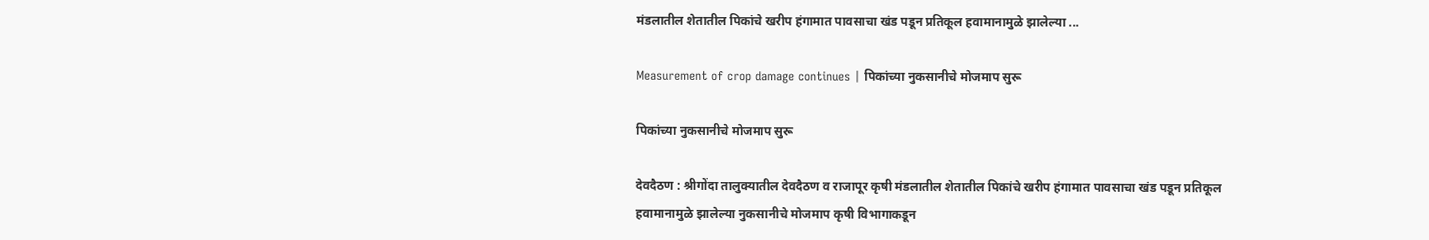मंडलातील शेतातील पिकांचे खरीप हंगामात पावसाचा खंड पडून प्रतिकूल हवामानामुळे झालेल्या ...

Measurement of crop damage continues | पिकांच्या नुकसानीचे मोजमाप सुरू

पिकांच्या नुकसानीचे मोजमाप सुरू

देवदैठण : श्रीगोंदा तालुक्यातील देवदैठण व राजापूर कृषी मंडलातील शेतातील पिकांचे खरीप हंगामात पावसाचा खंड पडून प्रतिकूल हवामानामुळे झालेल्या नुकसानीचे मोजमाप कृषी विभागाकडून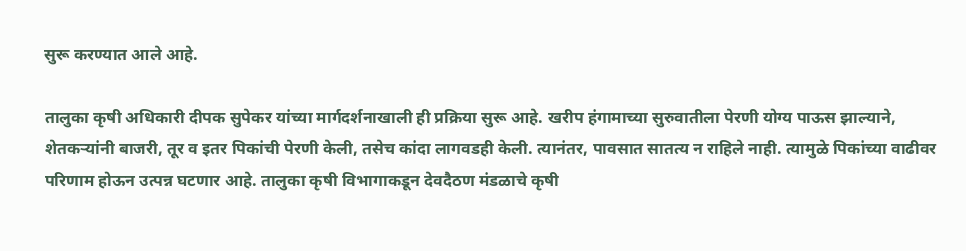सुरू करण्यात आले आहे.

तालुका कृषी अधिकारी दीपक सुपेकर यांच्या मार्गदर्शनाखाली ही प्रक्रिया सुरू आहे. खरीप हंगामाच्या सुरुवातीला पेरणी योग्य पाऊस झाल्याने, शेतकऱ्यांनी बाजरी, तूर व इतर पिकांची पेरणी केली, तसेच कांदा लागवडही केली. त्यानंतर, पावसात सातत्य न राहिले नाही. त्यामुळे पिकांच्या वाढीवर परिणाम होऊन उत्पन्न घटणार आहे. तालुका कृषी विभागाकडून देवदैठण मंडळाचे कृषी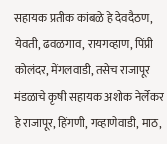सहायक प्रतीक कांबळे हे देवदैठण, येवती, ढवळगाव, रायगव्हाण, पिंप्री कोलंदर, मेंगलवाडी, तसेच राजापूर मंडळाचे कृषी सहायक अशोक नेर्लेकर हे राजापूर, हिंगणी, गव्हाणेवाडी, माठ,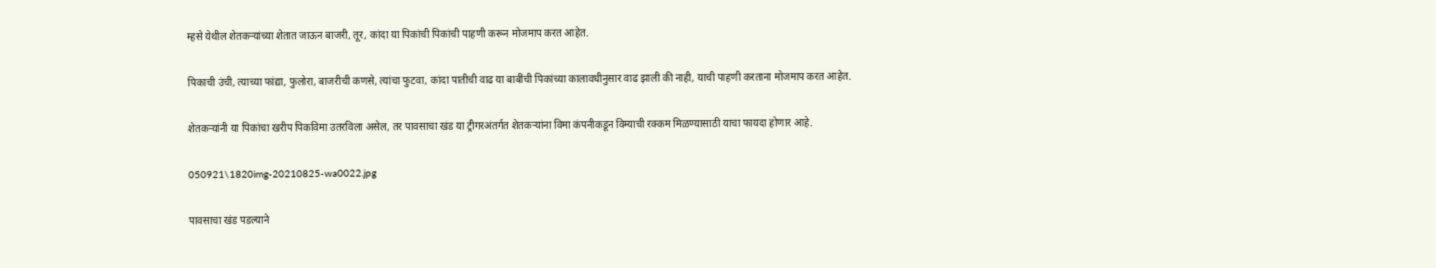म्हसे येथील शेतकऱ्यांच्या शेतात जाऊन बाजरी, तूर, कांदा या पिकांची पिकांची पाहणी करून मोजमाप करत आहेत.

पिकाची उंची, त्याच्या फांद्या, फुलोरा, बाजरीची कणसे, त्यांचा फुटवा, कांदा पातीची वाढ या बाबींची पिकांच्या कालावधीनुसार वाढ झाली की नाही, याची पाहणी करताना मोजमाप करत आहेत.

शेतकऱ्यांनी या पिकांचा खरीप पिकविमा उतरविला असेल, तर पावसाचा खंड या ट्रीगरअंतर्गत शेतकऱ्यांना विमा कंपनीकडून विम्याची रक्कम मिळण्यासाठी याचा फायदा होणार आहे.

050921\1820img-20210825-wa0022.jpg

पावसाचा खंड पडल्याने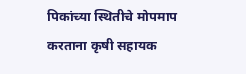पिकांच्या स्थितीचे मोपमाप करताना कृषी सहायक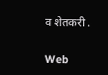व शेतकरी .

Web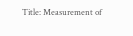Title: Measurement of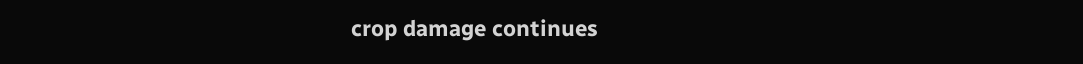crop damage continues